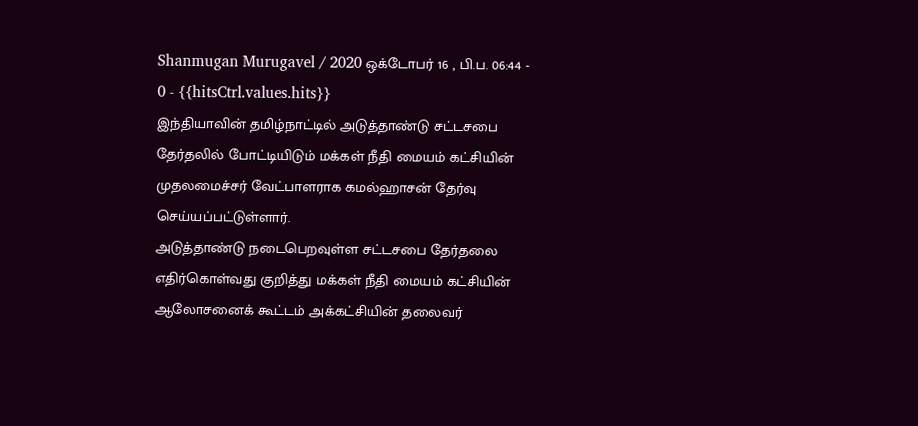Shanmugan Murugavel / 2020 ஒக்டோபர் 16 , பி.ப. 06:44 - 0 - {{hitsCtrl.values.hits}}
இந்தியாவின் தமிழ்நாட்டில் அடுத்தாண்டு சட்டசபை தேர்தலில் போட்டியிடும் மக்கள் நீதி மையம் கட்சியின் முதலமைச்சர் வேட்பாளராக கமல்ஹாசன் தேர்வு செய்யப்பட்டுள்ளார்.
அடுத்தாண்டு நடைபெறவுள்ள சட்டசபை தேர்தலை எதிர்கொள்வது குறித்து மக்கள் நீதி மையம் கட்சியின் ஆலோசனைக் கூட்டம் அக்கட்சியின் தலைவர்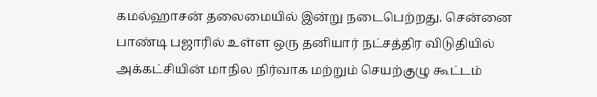கமல்ஹாசன் தலைமையில் இன்று நடைபெற்றது. சென்னை பாண்டி பஜாரில் உள்ள ஒரு தனியார் நட்சத்திர விடுதியில் அக்கட்சியின் மாநில நிர்வாக மற்றும் செயற்குழு கூட்டம்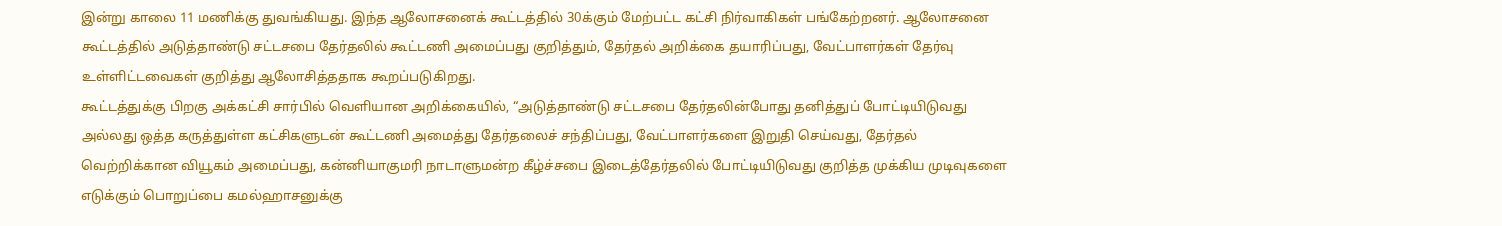இன்று காலை 11 மணிக்கு துவங்கியது. இந்த ஆலோசனைக் கூட்டத்தில் 30க்கும் மேற்பட்ட கட்சி நிர்வாகிகள் பங்கேற்றனர். ஆலோசனை கூட்டத்தில் அடுத்தாண்டு சட்டசபை தேர்தலில் கூட்டணி அமைப்பது குறித்தும், தேர்தல் அறிக்கை தயாரிப்பது, வேட்பாளர்கள் தேர்வு உள்ளிட்டவைகள் குறித்து ஆலோசித்ததாக கூறப்படுகிறது.
கூட்டத்துக்கு பிறகு அக்கட்சி சார்பில் வெளியான அறிக்கையில், “அடுத்தாண்டு சட்டசபை தேர்தலின்போது தனித்துப் போட்டியிடுவது அல்லது ஒத்த கருத்துள்ள கட்சிகளுடன் கூட்டணி அமைத்து தேர்தலைச் சந்திப்பது, வேட்பாளர்களை இறுதி செய்வது, தேர்தல் வெற்றிக்கான வியூகம் அமைப்பது, கன்னியாகுமரி நாடாளுமன்ற கீழ்ச்சபை இடைத்தேர்தலில் போட்டியிடுவது குறித்த முக்கிய முடிவுகளை எடுக்கும் பொறுப்பை கமல்ஹாசனுக்கு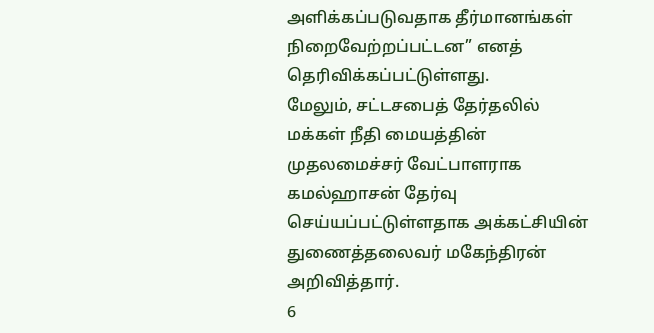அளிக்கப்படுவதாக தீர்மானங்கள் நிறைவேற்றப்பட்டன” எனத் தெரிவிக்கப்பட்டுள்ளது.
மேலும், சட்டசபைத் தேர்தலில் மக்கள் நீதி மையத்தின் முதலமைச்சர் வேட்பாளராக கமல்ஹாசன் தேர்வு செய்யப்பட்டுள்ளதாக அக்கட்சியின் துணைத்தலைவர் மகேந்திரன் அறிவித்தார்.
6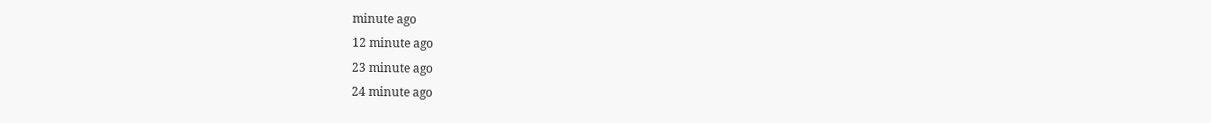minute ago
12 minute ago
23 minute ago
24 minute ago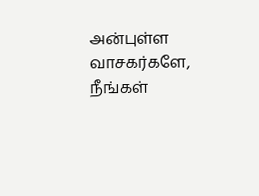அன்புள்ள வாசகர்களே,
நீங்கள்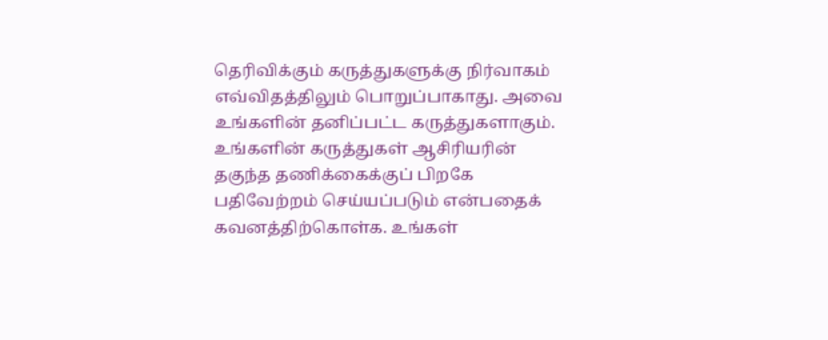தெரிவிக்கும் கருத்துகளுக்கு நிர்வாகம் எவ்விதத்திலும் பொறுப்பாகாது. அவை உங்களின் தனிப்பட்ட கருத்துகளாகும். உங்களின் கருத்துகள் ஆசிரியரின் தகுந்த தணிக்கைக்குப் பிறகே பதிவேற்றம் செய்யப்படும் என்பதைக் கவனத்திற்கொள்க. உங்கள்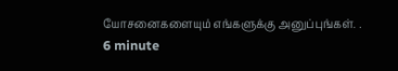யோசனைகளையும் எங்களுக்கு அனுப்புங்கள். .
6 minute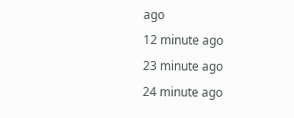ago
12 minute ago
23 minute ago
24 minute ago